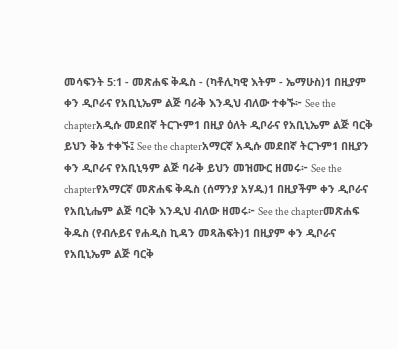መሳፍንት 5:1 - መጽሐፍ ቅዱስ - (ካቶሊካዊ እትም - ኤማሁስ)1 በዚያም ቀን ዲቦራና የአቢኒኤም ልጅ ባራቅ እንዲህ ብለው ተቀኙ፦ See the chapterአዲሱ መደበኛ ትርጒም1 በዚያ ዕለት ዲቦራና የአቢኒኤም ልጅ ባርቅ ይህን ቅኔ ተቀኙ፤ See the chapterአማርኛ አዲሱ መደበኛ ትርጉም1 በዚያን ቀን ዲቦራና የአቢኒዓም ልጅ ባራቅ ይህን መዝሙር ዘመሩ፦ See the chapterየአማርኛ መጽሐፍ ቅዱስ (ሰማንያ አሃዱ)1 በዚያችም ቀን ዲቦራና የአቢኒሔም ልጅ ባርቅ እንዲህ ብለው ዘመሩ፦ See the chapterመጽሐፍ ቅዱስ (የብሉይና የሐዲስ ኪዳን መጻሕፍት)1 በዚያም ቀን ዲቦራና የአቢኒኤም ልጅ ባርቅ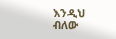እንዲህ ብለው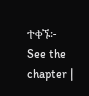ተቀኙ፦ See the chapter |